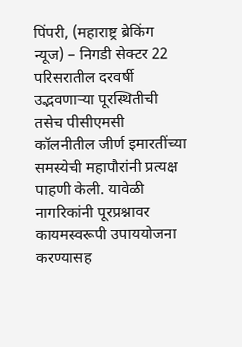पिंपरी, (महाराष्ट्र ब्रेकिंग न्यूज) – निगडी सेक्टर 22 परिसरातील दरवर्षी उद्भवणाऱ्या पूरस्थितीची तसेच पीसीएमसी कॉलनीतील जीर्ण इमारतींच्या समस्येची महापौरांनी प्रत्यक्ष पाहणी केली. यावेळी नागरिकांनी पूरप्रश्नावर कायमस्वरूपी उपाययोजना करण्यासह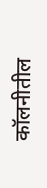कॉलनीतील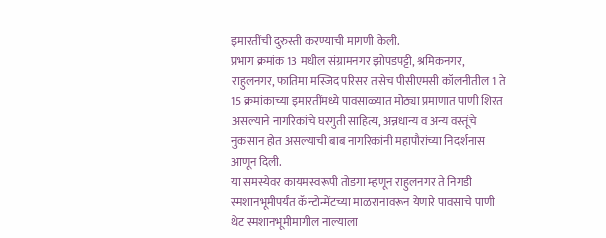इमारतींची दुरुस्ती करण्याची मागणी केली.
प्रभाग क्रमांक 13 मधील संग्रामनगर झोपडपट्टी, श्रमिकनगर, राहुलनगर, फातिमा मस्जिद परिसर तसेच पीसीएमसी कॉलनीतील 1 ते 15 क्रमांकाच्या इमारतींमध्ये पावसाळ्यात मोठ्या प्रमाणात पाणी शिरत असल्याने नागरिकांचे घरगुती साहित्य, अन्नधान्य व अन्य वस्तूंचे नुकसान होत असल्याची बाब नागरिकांनी महापौरांच्या निदर्शनास आणून दिली.
या समस्येवर कायमस्वरूपी तोडगा म्हणून राहुलनगर ते निगडी स्मशानभूमीपर्यंत कॅन्टोन्मेंटच्या माळरानावरून येणारे पावसाचे पाणी थेट स्मशानभूमीमागील नाल्याला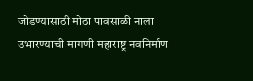जोडण्यासाठी मोठा पावसाळी नाला उभारण्याची मागणी महाराष्ट्र नवनिर्माण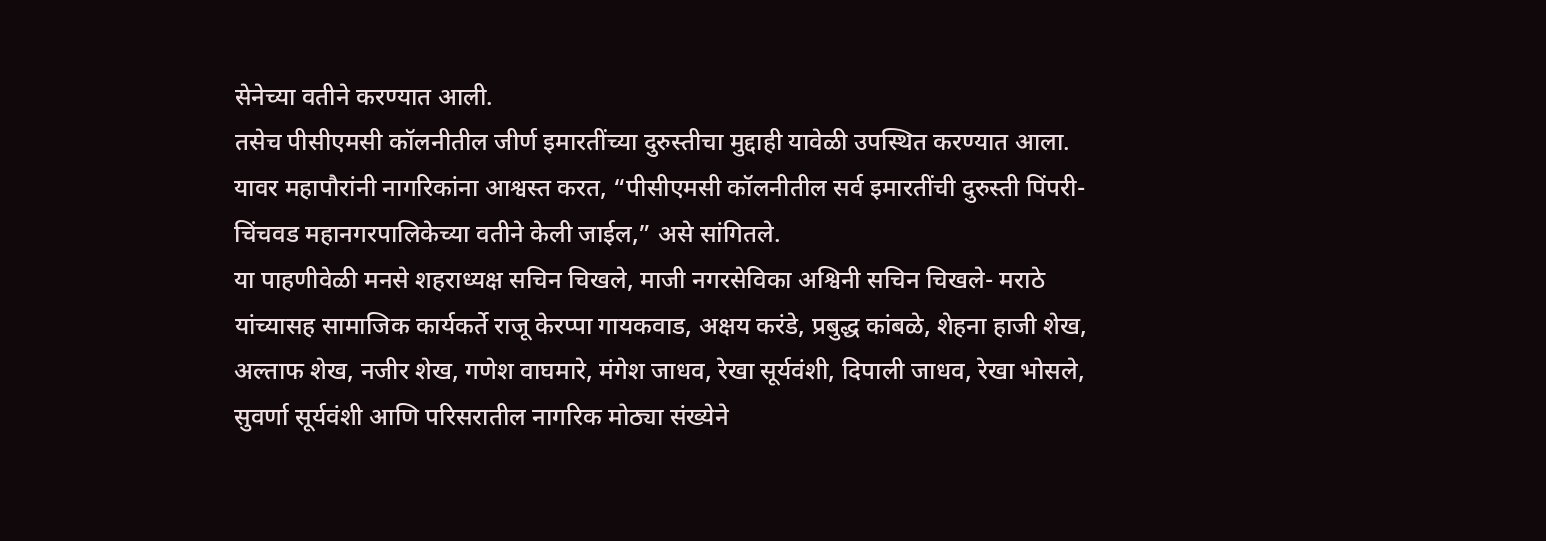सेनेच्या वतीने करण्यात आली.
तसेच पीसीएमसी कॉलनीतील जीर्ण इमारतींच्या दुरुस्तीचा मुद्दाही यावेळी उपस्थित करण्यात आला. यावर महापौरांनी नागरिकांना आश्वस्त करत, “पीसीएमसी कॉलनीतील सर्व इमारतींची दुरुस्ती पिंपरी-चिंचवड महानगरपालिकेच्या वतीने केली जाईल,” असे सांगितले.
या पाहणीवेळी मनसे शहराध्यक्ष सचिन चिखले, माजी नगरसेविका अश्विनी सचिन चिखले- मराठे यांच्यासह सामाजिक कार्यकर्ते राजू केरप्पा गायकवाड, अक्षय करंडे, प्रबुद्ध कांबळे, शेहना हाजी शेख, अल्ताफ शेख, नजीर शेख, गणेश वाघमारे, मंगेश जाधव, रेखा सूर्यवंशी, दिपाली जाधव, रेखा भोसले, सुवर्णा सूर्यवंशी आणि परिसरातील नागरिक मोठ्या संख्येने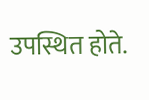उपस्थित होते.